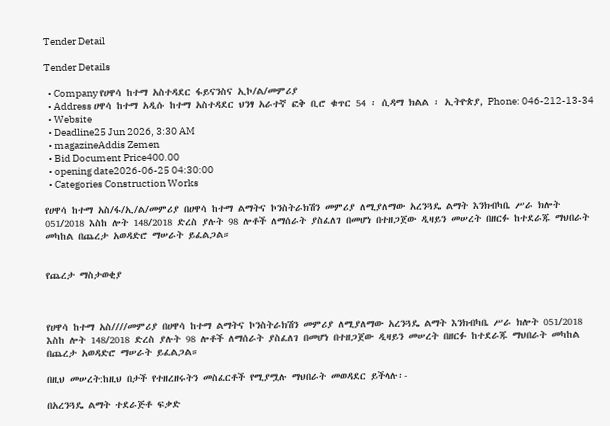Tender Detail

Tender Details

  • Company የሀዋሳ ከተማ አስተዳደር ፋይናንስና ኢኮ/ል/መምሪያ
  • Address ሀዋሳ ከተማ አዲሱ ከተማ አስተዳደር ህንፃ አራተኛ ፎቅ ቢሮ ቁጥር 54 ፡ ሲዳማ ክልል ፡ ኢትዮጵያ, Phone: 046-212-13-34
  • Website
  • Deadline25 Jun 2026, 3:30 AM
  • magazineAddis Zemen
  • Bid Document Price400.00
  • opening date2026-06-25 04:30:00
  • Categories Construction Works

የሀዋሳ ከተማ አስ/ፋ/ኢ/ል/መምሪያ በሀዋሳ ከተማ ልማትና ኮንስትራክሽን መምሪያ ለሚያለማው አረንጓዴ ልማት እንክብካቤ ሥራ ክሎት 051/2018 እስከ ሎት 148/2018 ድረስ ያሉት 98 ሎቶች ለማሰራት ያስፈለገ በመሆነ በተዘጋጀው ዲዛይን መሠረት በዘርፉ ከተደራጁ ማህበራት መካከል በጨረታ አወዳድሮ ማሠራት ይፈልጋል።


የጨረታ ማስታወቂያ



የሀዋሳ ከተማ አስ////መምሪያ በሀዋሳ ከተማ ልማትና ኮንስትራክሽን መምሪያ ለሚያለማው አረንጓዴ ልማት እንክብካቤ ሥራ ክሎት 051/2018 እስከ ሎት 148/2018 ድረስ ያሉት 98 ሎቶች ለማሰራት ያስፈለገ በመሆነ በተዘጋጀው ዲዛይን መሠረት በዘርፉ ከተደራጁ ማህበራት መካከል በጨረታ አወዳድሮ ማሠራት ይፈልጋል።

በዚህ መሠረት:ከዚህ በታች የተዘረዘሩትን መስፈርቶች የሚያሟሉ ማህበራት መወዳደር ይችላሉ፡-

በአረንጓዴ ልማት ተደራጅቶ ፍቃድ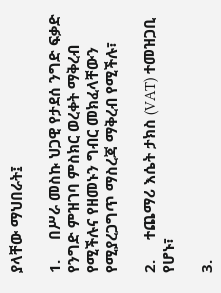ያላቸው ማህበራት፤

1.     በሥራ መስኩ ህጋዊ የታደሰ ንግድ ፍቃድ የንግድ ምዝገባ ምስክር ወረቀት ማቅረብ የሚችሉና የዘመኑን ግብር መክፈላቸውን የሚያረጋግጥ ማስረጃ ማቅረብ የሚችሉ፣

2.     ተጨማሪ እሴት ታክስ (VAT) ተመዝጋቢ የሆኑ፣

3.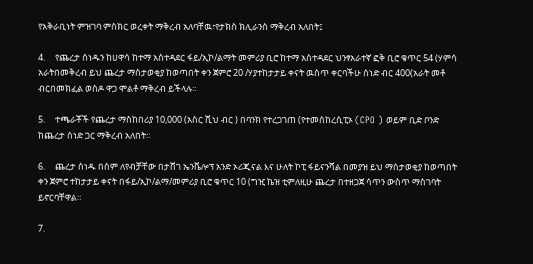የአቅራቢነት ምዝገባ ምስክር ወረቀት ማቅረብ አለባቸዉ፣የታክስ ክሊራንስ ማቅረብ አለበት፤

4.     የጨረታ ሰነዱን ከሀዋሳ ከተማ አስተዳደር ፋይ/ኢኮ/ልማት መምሪያ ቢሮ ከተማ አስተዳደር ህንፃአራተኛ ፎቅ ቢሮ ቁጥር 54 (ሃምሳ አራትበመቅረብ ይህ ጨረታ ማስታወቂያ ከወጣበት ቀን ጀምሮ 20 /ሃያተከታታይ ቀናት ዉስጥ ቀርባችሁ ሰነድ ብር 400(አራት መቶ ብርበመክፈል ወስዶ ዋጋ ሞልቶ ማቅረብ ይችላሉ።

5.     ተጫራቾች የጨረታ ማስከበሪያ 10,000 (አስር ሺህ ብር ) በባንክ የተረጋገጠ (የተመሰከረሲፒኦ (CPO ) ወይም ቢድ ቦንድ ከጨረታ ሰነድ ጋር ማቅረብ አለበት።

6.     ጨረታ ሰነዱ በሰም ለየብቻቸው በታሸገ ኤንቬሎፕ አንድ ኦሪጂናል እና ሁለት ኮፒ ፋይናንሻል በመያዝ ይህ ማስታወቂያ ከወጣበት ቀን ጀምሮ ተከታታይ ቀናት በፋይ/ኢኮ/ልማ/መምሪያ ቢሮ ቁጥር 10 (ግዢ ኬዝ ቲምለዚሁ ጨረታ በተዘጋጀ ሳጥን ውስጥ ማስገባት ይኖርባቸዋል።

7.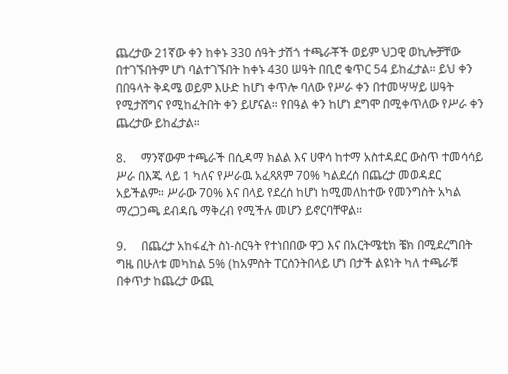ጨረታው 21ኛው ቀን ከቀኑ 330 ሰዓት ታሽጎ ተጫራቾች ወይም ህጋዊ ወኪሎቻቸው በተገኙበትም ሆነ ባልተገኙበት ከቀኑ 430 ሠዓት በቢሮ ቁጥር 54 ይከፈታል። ይህ ቀን በበዓላት ቅዳሜ ወይም እሁድ ከሆነ ቀጥሎ ባለው የሥራ ቀን በተመሣሣይ ሠዓት የሚታሸግና የሚከፈትበት ቀን ይሆናል። የበዓል ቀን ከሆነ ደግሞ በሚቀጥለው የሥራ ቀን ጨረታው ይከፈታል።

8.     ማንኛውም ተጫራች በሲዳማ ክልል እና ሀዋሳ ከተማ አስተዳደር ውስጥ ተመሳሳይ ሥራ በእጁ ላይ 1 ካለና የሥራዉ አፈጻጸም 70% ካልደረሰ በጨረታ መወዳደር አይችልም። ሥራው 70% እና በላይ የደረሰ ከሆነ ከሚመለከተው የመንግስት አካል ማረጋጋጫ ደብዳቤ ማቅረብ የሚችሉ መሆን ይኖርባቸዋል።

9.     በጨረታ አከፋፈት ስነ-ስርዓት የተነበበው ዋጋ እና በአርትሜቲክ ቼክ በሚደረግበት ግዜ በሁለቱ መካከል 5% (ከአምስት ፐርሰንትበላይ ሆነ በታች ልዩነት ካለ ተጫራቹ በቀጥታ ከጨረታ ውጪ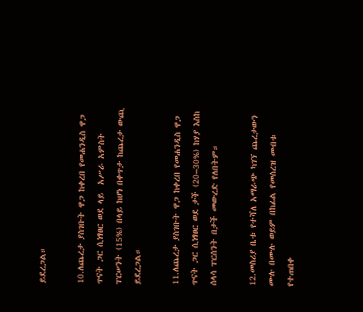ይደረጋል።

10.ለጨረታ ያስገቡት ዋጋ ከቀረበ የመሐንዲስ ዋጋ ጥናት ጋር ሲነፃፀር ወደ ላይ  አሥራ አምስት ፐርሠንት (15%) በላይ ከሆነ በቀጥታ ከጨረታ ውጪ ይደረጋል።

11.ለጨረታ ያስገቡት ዋጋ ከቀረበ የመሐንዲስ ዋጋ ጥናት ጋር ሲነፃፀር ወደ ታች (20–30%) ከሃያ እስከ ሰላሳ ፐርሰንት በታች መውረድ የለበትም።

12.መስሪያ ቤቱ የተሻለ አማራጭ ካገኘ ጨረታውን ሙሉ በሙሉ ወይም በከፊል የመሰረዝ መብቱ የተጠበቀ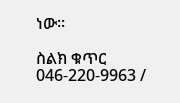ነው።

ስልክ ቁጥር 046-220-9963 /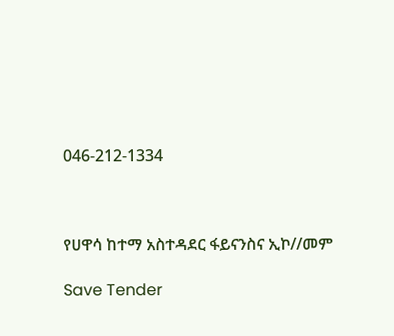046-212-1334



የሀዋሳ ከተማ አስተዳደር ፋይናንስና ኢኮ//መም

Save Tender